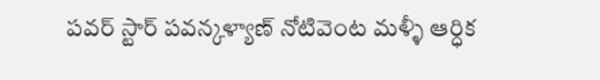పవర్ స్టార్ పవన్కళ్యాణ్ నోటివెంట మళ్ళీ ఆర్ధిక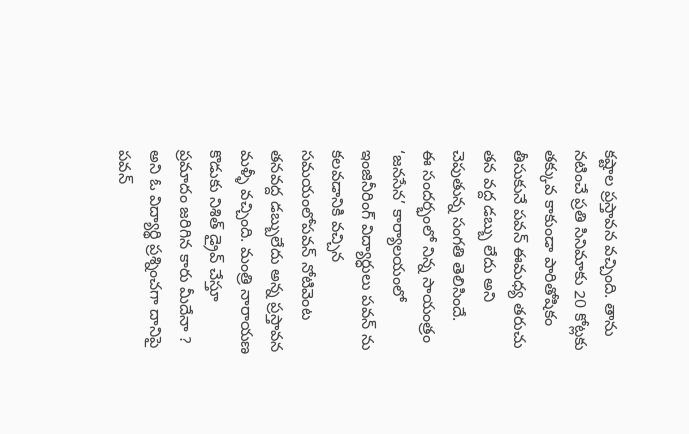కష్టాల ప్రస్తావన వచ్చింది. తాను నటించే ప్రతి సినిమాకు 20 కోట్లకు తక్కువ కాకుండా పారితోషికం తీసుకునే పవన్ ఈమధ్య తరుచు తన వద్ద డబ్బు లేదు అని చెపుతున్న సంగతి తెలిసిందే.
ఈ సందర్భంలో నిన్న సాయంత్రం ‘జనసేన’ కార్యాలయంలో ఇంజినీరింగ్ విద్యార్ధులు పవన్ ను కలవడానికి వచ్చిన సమయంలోపవన్ నోటివెంట తనవద్ద డబ్బులేదు అన్న ప్రస్తావన మళ్ళీ వచ్చింది. మంత్రి నారాయణ కొడుకు నిశిత్ డ్రైవ్ చేస్తూ ప్రమాదం జరిగిన కారు మీదేనా ? అని ఓ విద్యార్థి ప్రశ్నించగా దానిపై పవన్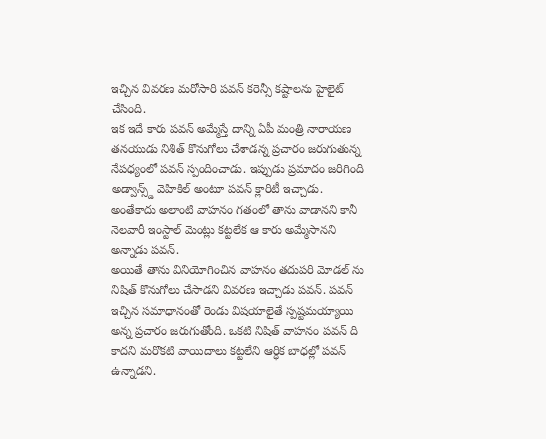ఇచ్చిన వివరణ మరోసారి పవన్ కరెన్సీ కష్టాలను హైలైట్ చేసింది.
ఇక ఇదే కారు పవన్ అమ్మేస్తే దాన్ని ఏపీ మంత్రి నారాయణ తనయుడు నిశిత్ కొనుగోలు చేశాడన్న ప్రచారం జరుగుతున్న నేపధ్యంలో పవన్ స్పందించాడు. ఇప్పుడు ప్రమాదం జరిగింది అడ్వాన్స్డ్ వెహికిల్ అంటూ పవన్ క్లారిటీ ఇచ్చాడు. అంతేకాదు అలాంటి వాహనం గతంలో తాను వాడానని కానీ నెలవారీ ఇంస్టాల్ మెంట్లు కట్టలేక ఆ కారు అమ్మేసానని అన్నాడు పవన్.
అయితే తాను వినియోగించిన వాహనం తదుపరి మోడల్ ను నిషిత్ కొనుగోలు చేసాడని వివరణ ఇచ్చాడు పవన్. పవన్ ఇచ్చిన సమాధానంతో రెండు విషయాలైతే స్పష్టమయ్యాయి అన్న ప్రచారం జరుగుతోంది. ఒకటి నిషిత్ వాహనం పవన్ ది కాదని మరొకటి వాయిదాలు కట్టలేని ఆర్ధిక బాధల్లో పవన్ ఉన్నాడని.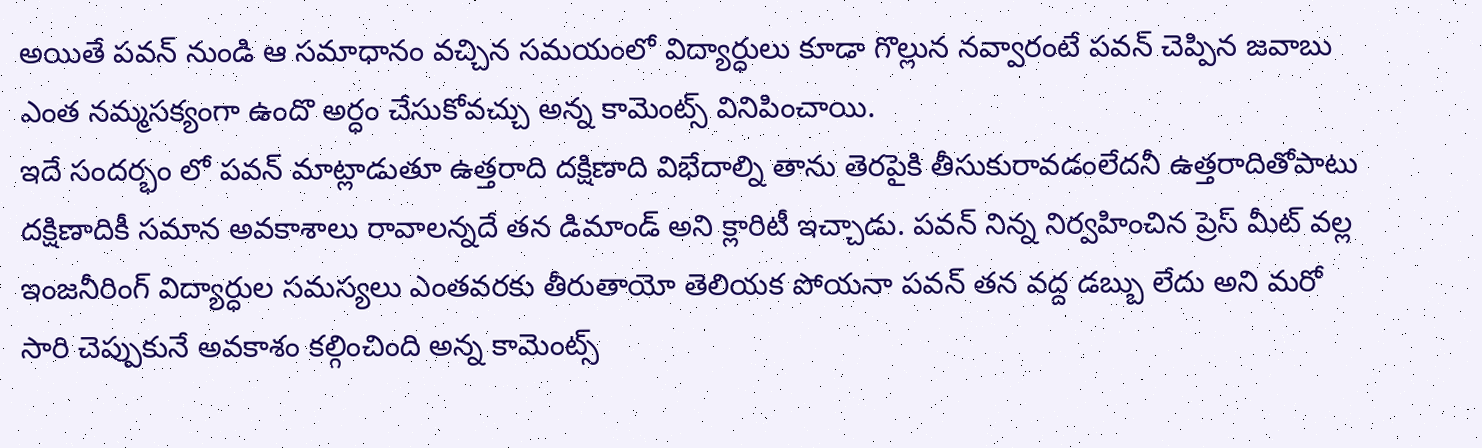అయితే పవన్ నుండి ఆ సమాధానం వచ్చిన సమయంలో విద్యార్ధులు కూడా గొల్లున నవ్వారంటే పవన్ చెప్పిన జవాబు ఎంత నమ్మసక్యంగా ఉందొ అర్ధం చేసుకోవచ్చు అన్న కామెంట్స్ వినిపించాయి.
ఇదే సందర్భం లో పవన్ మాట్లాడుతూ ఉత్తరాది దక్షిణాది విభేదాల్ని తాను తెరపైకి తీసుకురావడంలేదనీ ఉత్తరాదితోపాటు దక్షిణాదికీ సమాన అవకాశాలు రావాలన్నదే తన డిమాండ్ అని క్లారిటీ ఇచ్చాడు. పవన్ నిన్న నిర్వహించిన ప్రెస్ మీట్ వల్ల ఇంజనీరింగ్ విద్యార్ధుల సమస్యలు ఎంతవరకు తీరుతాయో తెలియక పోయనా పవన్ తన వద్ద డబ్బు లేదు అని మరో సారి చెప్పుకునే అవకాశం కల్గించింది అన్న కామెంట్స్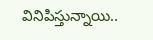వినిపిస్తున్నాయి..